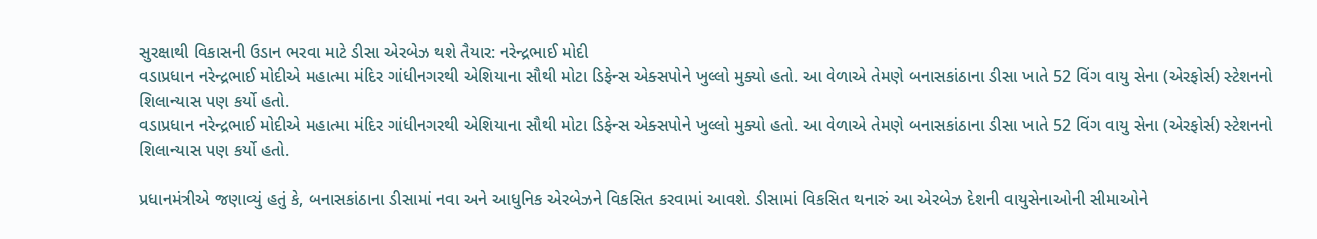સુરક્ષાથી વિકાસની ઉડાન ભરવા માટે ડીસા એરબેઝ થશે તૈયાર: નરેન્દ્રભાઈ મોદી
વડાપ્રધાન નરેન્દ્રભાઈ મોદીએ મહાત્મા મંદિર ગાંધીનગરથી એશિયાના સૌથી મોટા ડિફેન્સ એક્સપોને ખુલ્લો મુક્યો હતો. આ વેળાએ તેમણે બનાસકાંઠાના ડીસા ખાતે 52 વિંગ વાયુ સેના (એરફોર્સ) સ્ટેશનનો શિલાન્યાસ પણ કર્યો હતો.
વડાપ્રધાન નરેન્દ્રભાઈ મોદીએ મહાત્મા મંદિર ગાંધીનગરથી એશિયાના સૌથી મોટા ડિફેન્સ એક્સપોને ખુલ્લો મુક્યો હતો. આ વેળાએ તેમણે બનાસકાંઠાના ડીસા ખાતે 52 વિંગ વાયુ સેના (એરફોર્સ) સ્ટેશનનો શિલાન્યાસ પણ કર્યો હતો.

પ્રધાનમંત્રીએ જણાવ્યું હતું કે, બનાસકાંઠાના ડીસામાં નવા અને આધુનિક એરબેઝને વિકસિત કરવામાં આવશે. ડીસામાં વિકસિત થનારું આ એરબેઝ દેશની વાયુસેનાઓની સીમાઓને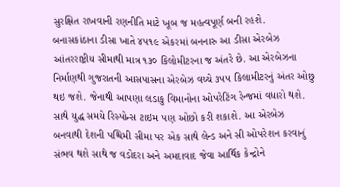સુરક્ષિત રાખવાની રણનીતિ માટે ખૂબ જ મહત્વપૂર્ણ બની રહશે.
બનાસકાંઠાના ડીસા ખાતે ૪૫૧૯ એકરમાં બનનારુ આ ડીસા એરબેઝ આંતરરાષ્ટ્રીય સીમાથી માત્ર ૧૩૦ કિલોમીટરના જ અંતરે છે. આ એરબેઝના નિર્માણથી ગુજરાતની આસપાસના એરબેઝ વચ્ચે ૩૫૫ કિલામીટરનું અંતર ઓછુ થઇ જશે. જેનાથી આપણા લડાકુ વિમાનોના ઓપરેટિંગ રેન્જમાં વધારો થશે. સાથે યુદ્ધ સમયે રિસ્પોન્સ ટાઇમ પણ ઓછો કરી શકાશે. આ એરબેઝ બનવાથી દેશની પશ્ચિમી સીમા પર એક સાથે લેન્ડ અને સી ઓપરેશન કરવાનું સંભવ થશે સાથે જ વડોદરા અને અમદાવાદ જેવા આર્થિક કેન્દ્રોને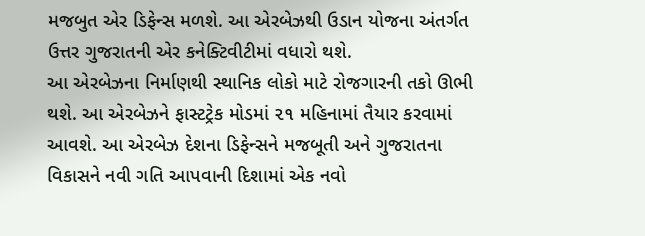મજબુત એર ડિફેન્સ મળશે. આ એરબેઝથી ઉડાન યોજના અંતર્ગત ઉત્તર ગુજરાતની એર કનેક્ટિવીટીમાં વધારો થશે.
આ એરબેઝના નિર્માણથી સ્થાનિક લોકો માટે રોજગારની તકો ઊભી થશે. આ એરબેઝને ફાસ્ટટ્રેક મોડમાં ૨૧ મહિનામાં તૈયાર કરવામાં આવશે. આ એરબેઝ દેશના ડિફેન્સને મજબૂતી અને ગુજરાતના વિકાસને નવી ગતિ આપવાની દિશામાં એક નવો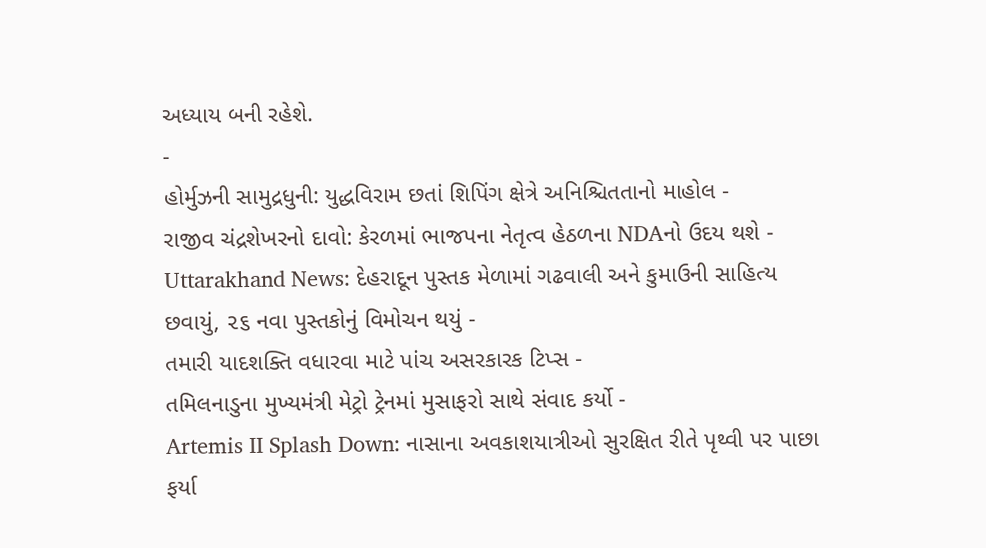અધ્યાય બની રહેશે.
-
હોર્મુઝની સામુદ્રધુની: યુદ્ધવિરામ છતાં શિપિંગ ક્ષેત્રે અનિશ્ચિતતાનો માહોલ -
રાજીવ ચંદ્રશેખરનો દાવો: કેરળમાં ભાજપના નેતૃત્વ હેઠળના NDAનો ઉદય થશે -
Uttarakhand News: દેહરાદૂન પુસ્તક મેળામાં ગઢવાલી અને કુમાઉની સાહિત્ય છવાયું, ૨૬ નવા પુસ્તકોનું વિમોચન થયું -
તમારી યાદશક્તિ વધારવા માટે પાંચ અસરકારક ટિપ્સ -
તમિલનાડુના મુખ્યમંત્રી મેટ્રો ટ્રેનમાં મુસાફરો સાથે સંવાદ કર્યો -
Artemis II Splash Down: નાસાના અવકાશયાત્રીઓ સુરક્ષિત રીતે પૃથ્વી પર પાછા ફર્યા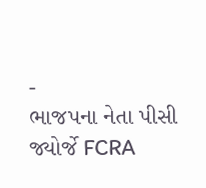-
ભાજપના નેતા પીસી જ્યોર્જે FCRA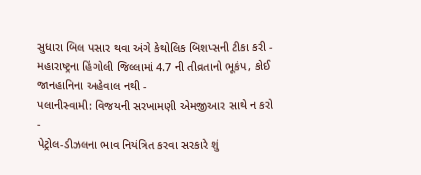સુધારા બિલ પસાર થવા અંગે કેથોલિક બિશપ્સની ટીકા કરી -
મહારાષ્ટ્રના હિંગોલી જિલ્લામાં 4.7 ની તીવ્રતાનો ભૂકંપ, કોઈ જાનહાનિના અહેવાલ નથી -
પલાનીસ્વામી: વિજયની સરખામણી એમજીઆર સાથે ન કરો -
પેટ્રોલ-ડીઝલના ભાવ નિયંત્રિત કરવા સરકારે શું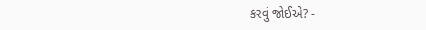કરવું જોઈએ? -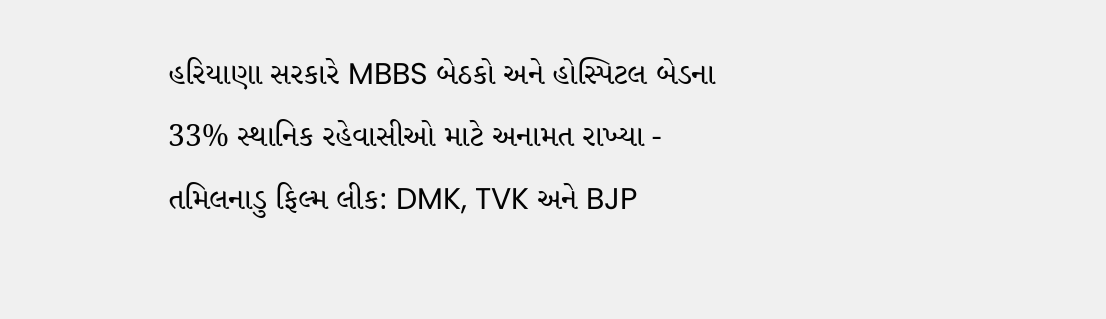હરિયાણા સરકારે MBBS બેઠકો અને હોસ્પિટલ બેડના 33% સ્થાનિક રહેવાસીઓ માટે અનામત રાખ્યા -
તમિલનાડુ ફિલ્મ લીક: DMK, TVK અને BJP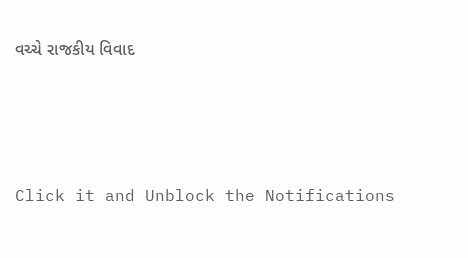વચ્ચે રાજકીય વિવાદ




Click it and Unblock the Notifications